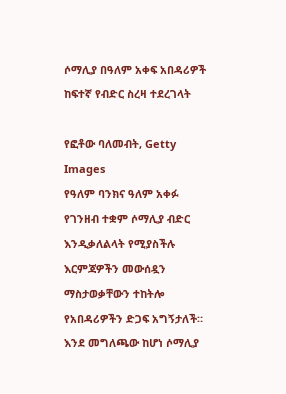ሶማሊያ በዓለም አቀፍ አበዳሪዎች ከፍተኛ የብድር ስረዛ ተደረገላት

የፎቶው ባለመብት, Getty Images
የዓለም ባንክና ዓለም አቀፉ የገንዘብ ተቋም ሶማሊያ ብድር እንዲቃለልላት የሚያስችሉ እርምጃዎችን መውሰዷን ማስታወቃቸውን ተከትሎ የአበዳሪዎችን ድጋፍ አግኝታለች።
እንደ መግለጫው ከሆነ ሶማሊያ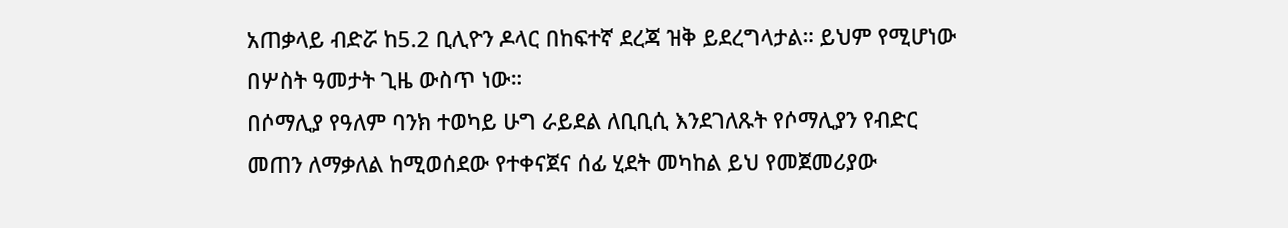አጠቃላይ ብድሯ ከ5.2 ቢሊዮን ዶላር በከፍተኛ ደረጃ ዝቅ ይደረግላታል። ይህም የሚሆነው በሦስት ዓመታት ጊዜ ውስጥ ነው።
በሶማሊያ የዓለም ባንክ ተወካይ ሁግ ራይደል ለቢቢሲ እንደገለጹት የሶማሊያን የብድር መጠን ለማቃለል ከሚወሰደው የተቀናጀና ሰፊ ሂደት መካከል ይህ የመጀመሪያው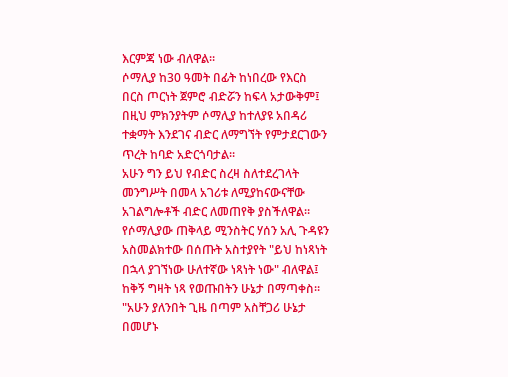እርምጃ ነው ብለዋል።
ሶማሊያ ከ30 ዓመት በፊት ከነበረው የእርስ በርስ ጦርነት ጀምሮ ብድሯን ከፍላ አታውቅም፤ በዚህ ምክንያትም ሶማሊያ ከተለያዩ አበዳሪ ተቋማት እንደገና ብድር ለማግኘት የምታደርገውን ጥረት ከባድ አድርጎባታል።
አሁን ግን ይህ የብድር ስረዛ ስለተደረገላት መንግሥት በመላ አገሪቱ ለሚያከናውናቸው አገልግሎቶች ብድር ለመጠየቅ ያስችለዋል።
የሶማሊያው ጠቅላይ ሚንስትር ሃሰን አሊ ጉዳዩን አስመልክተው በሰጡት አስተያየት "ይህ ከነጻነት በኋላ ያገኘነው ሁለተኛው ነጻነት ነው" ብለዋል፤ ከቅኝ ግዛት ነጻ የወጡበትን ሁኔታ በማጣቀስ።
"አሁን ያለንበት ጊዜ በጣም አስቸጋሪ ሁኔታ በመሆኑ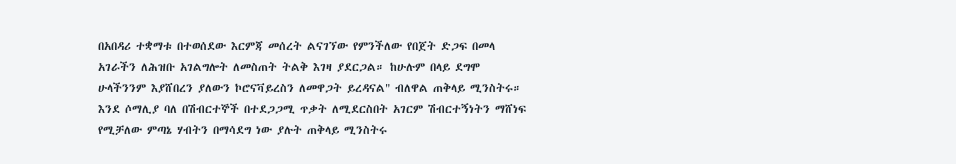በአበዳሪ ተቋማቱ በተወሰደው እርምጃ መሰረት ልናገኘው የምንችለው የበጀት ድጋፍ በመላ አገራችን ለሕዝቡ አገልግሎት ለመስጠት ትልቅ እገዛ ያደርጋል። ከሁሉም በላይ ደግሞ ሁላችንንም እያሸበረን ያለውን ኮሮናቫይረስን ለመዋጋት ይረዳናል" ብለዋል ጠቅላይ ሚንስትሩ።
እንደ ሶማሊያ ባለ በሽብርተኞች በተደጋጋሚ ጥቃት ለሚደርስበት አገርም ሽብርተኝነትን ማሸነፍ የሚቻለው ምጣኔ ሃብትን በማሳደግ ነው ያሉት ጠቅላይ ሚንስትሩ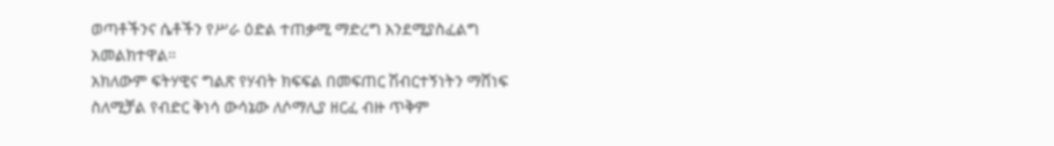ወጣቶችንና ሴቶችን የሥራ ዕድል ተጠቃሚ ማድረግ እንደሚያስፈልግ አመልክተዋል።
አክለውም ፍትሃዊና ግልጽ የሃብት ክፍፍል በመፍጠር ሽብርተኝነትን ማሸነፍ ስለሚቻል የብድር ቅነሳ ውሳኔው ለሶማሊያ ዘርፈ ብዙ ጥቅም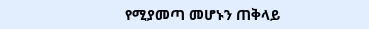የሚያመጣ መሆኑን ጠቅላይ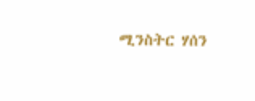ሚንስትር ሃሰን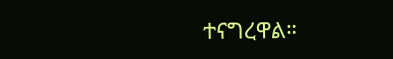ተናግረዋል።